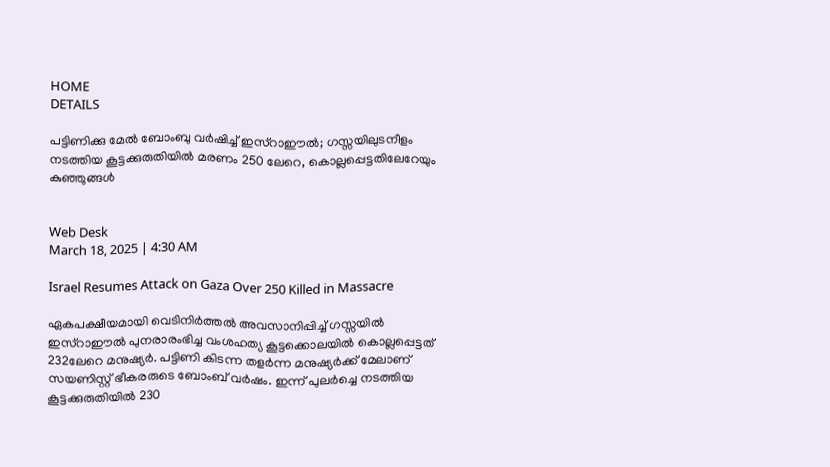HOME
DETAILS

പട്ടിണിക്കു മേല്‍ ബോംബു വര്‍ഷിച്ച് ഇസ്‌റാഈല്‍; ഗസ്സയിലുടനീളം നടത്തിയ കൂട്ടക്കുരുതിയില്‍ മരണം 250 ലേറെ, കൊല്ലപ്പെട്ടതിലേറേയും കുഞ്ഞുങ്ങള്‍


Web Desk
March 18, 2025 | 4:30 AM

Israel Resumes Attack on Gaza Over 250 Killed in Massacre

ഏകപക്ഷീയമായി വെടിനിര്‍ത്തല്‍ അവസാനിപ്പിച്ച് ഗസ്സയില്‍ ഇസ്‌റാഈല്‍ പുനരാരംഭിച്ച വംശഹത്യ കൂട്ടക്കൊലയില്‍ കൊല്ലപ്പെട്ടത് 232ലേറെ മനുഷ്യര്‍. പട്ടിണി കിടന്ന തളര്‍ന്ന മനുഷ്യര്‍ക്ക് മേലാണ് സയണിസ്റ്റ് ഭീകരരുടെ ബോംബ് വര്‍ഷം. ഇന്ന് പുലര്‍ച്ചെ നടത്തിയ കൂട്ടക്കുരുതിയില്‍ 230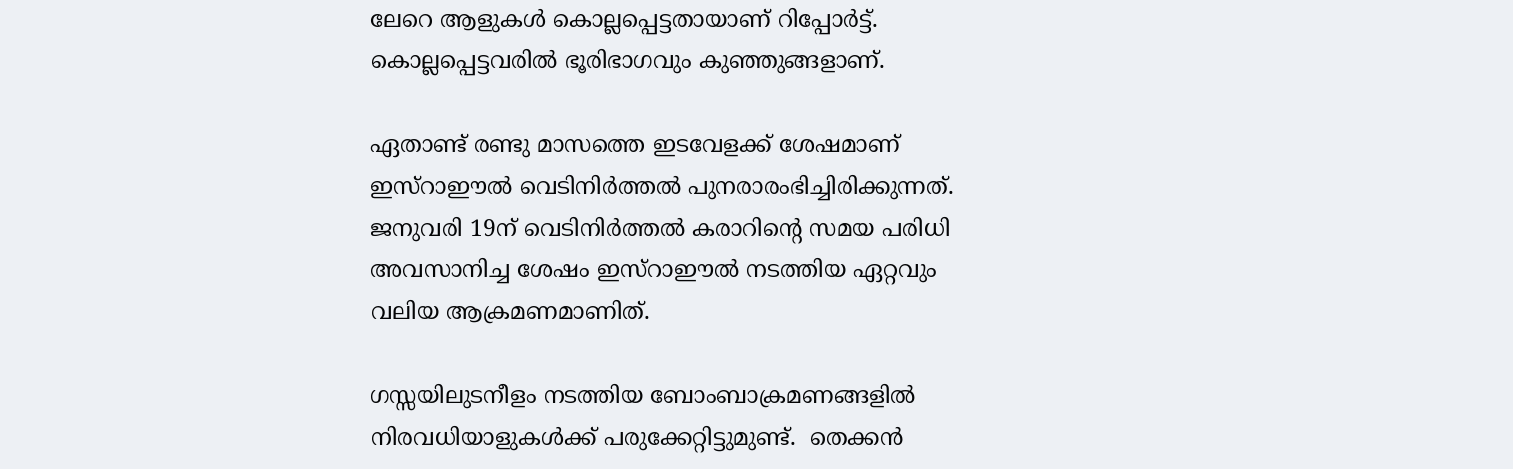ലേറെ ആളുകള്‍ കൊല്ലപ്പെട്ടതായാണ് റിപ്പോര്‍ട്ട്. കൊല്ലപ്പെട്ടവരില്‍ ഭൂരിഭാഗവും കുഞ്ഞുങ്ങളാണ്.

ഏതാണ്ട് രണ്ടു മാസത്തെ ഇടവേളക്ക് ശേഷമാണ് ഇസ്‌റാഈല്‍ വെടിനിര്‍ത്തല്‍ പുനരാരംഭിച്ചിരിക്കുന്നത്. ജനുവരി 19ന് വെടിനിര്‍ത്തല്‍ കരാറിന്റെ സമയ പരിധി അവസാനിച്ച ശേഷം ഇസ്‌റാഈല്‍ നടത്തിയ ഏറ്റവും വലിയ ആക്രമണമാണിത്.

ഗസ്സയിലുടനീളം നടത്തിയ ബോംബാക്രമണങ്ങളില്‍ നിരവധിയാളുകള്‍ക്ക് പരുക്കേറ്റിട്ടുമുണ്ട്.  തെക്കന്‍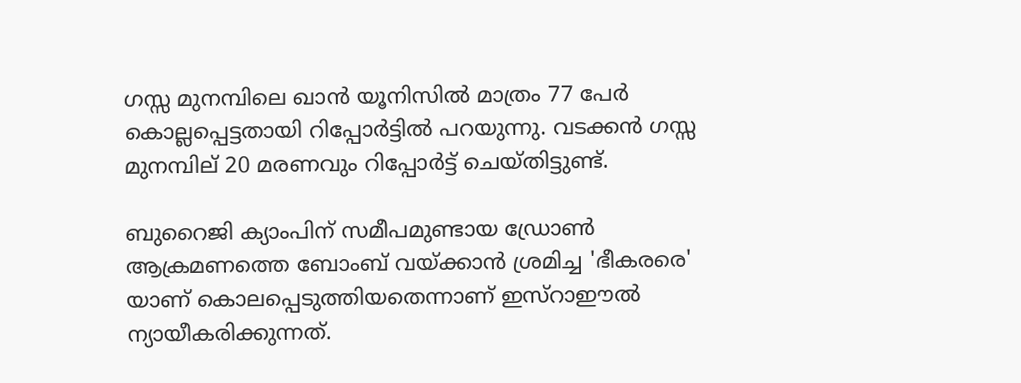ഗസ്സ മുനമ്പിലെ ഖാന്‍ യൂനിസില്‍ മാത്രം 77 പേര്‍ കൊല്ലപ്പെട്ടതായി റിപ്പോര്‍ട്ടില്‍ പറയുന്നു. വടക്കന്‍ ഗസ്സ മുനമ്പില് 20 മരണവും റിപ്പോര്‍ട്ട് ചെയ്തിട്ടുണ്ട്.

ബുറൈജി ക്യാംപിന് സമീപമുണ്ടായ ഡ്രോണ്‍ ആക്രമണത്തെ ബോംബ് വയ്ക്കാന്‍ ശ്രമിച്ച 'ഭീകരരെ' യാണ് കൊലപ്പെടുത്തിയതെന്നാണ് ഇസ്‌റാഈല്‍ ന്യായീകരിക്കുന്നത്.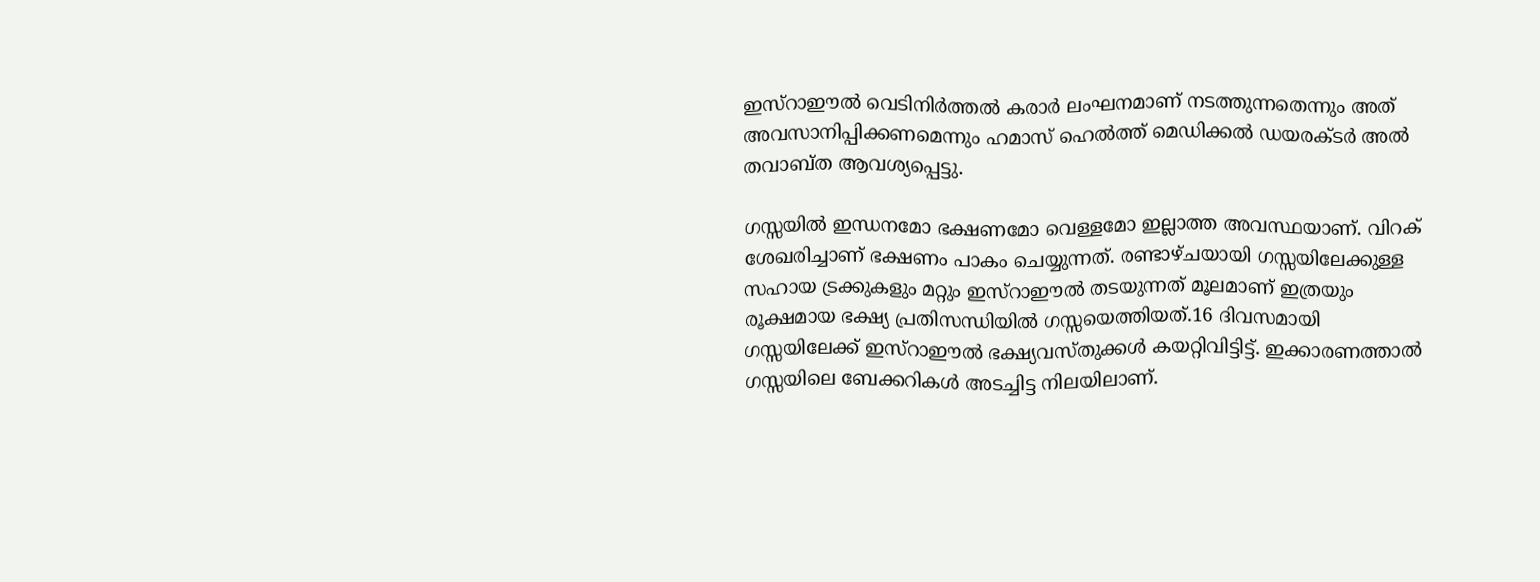ഇസ്‌റാഈല്‍ വെടിനിര്‍ത്തല്‍ കരാര്‍ ലംഘനമാണ് നടത്തുന്നതെന്നും അത് അവസാനിപ്പിക്കണമെന്നും ഹമാസ് ഹെല്‍ത്ത് മെഡിക്കല്‍ ഡയരക്ടര്‍ അല്‍ തവാബ്ത ആവശ്യപ്പെട്ടു.

ഗസ്സയില്‍ ഇന്ധനമോ ഭക്ഷണമോ വെള്ളമോ ഇല്ലാത്ത അവസ്ഥയാണ്. വിറക് ശേഖരിച്ചാണ് ഭക്ഷണം പാകം ചെയ്യുന്നത്. രണ്ടാഴ്ചയായി ഗസ്സയിലേക്കുള്ള സഹായ ട്രക്കുകളും മറ്റും ഇസ്‌റാഈല്‍ തടയുന്നത് മൂലമാണ് ഇത്രയും രൂക്ഷമായ ഭക്ഷ്യ പ്രതിസന്ധിയില്‍ ഗസ്സയെത്തിയത്.16 ദിവസമായി ഗസ്സയിലേക്ക് ഇസ്‌റാഈല്‍ ഭക്ഷ്യവസ്തുക്കള്‍ കയറ്റിവിട്ടിട്ട്. ഇക്കാരണത്താല്‍ ഗസ്സയിലെ ബേക്കറികള്‍ അടച്ചിട്ട നിലയിലാണ്.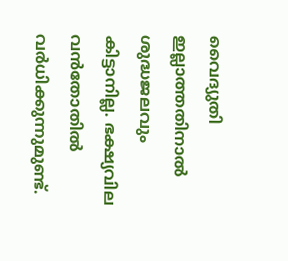വൈദ്യുതി ഇല്ലാത്തതിനാല്‍ ശുദ്ധജലവും കിട്ടാനില്ല. ഭക്ഷ്യവില വന്‍തോതില്‍ വര്‍ധിക്കുന്നുമുണ്ട്.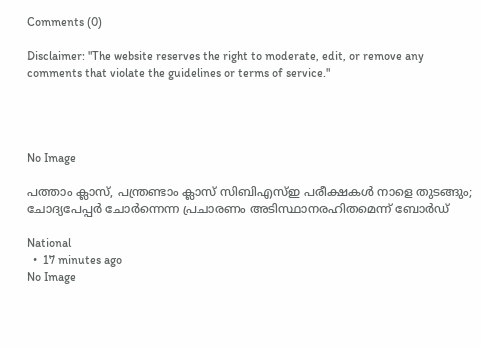Comments (0)

Disclaimer: "The website reserves the right to moderate, edit, or remove any comments that violate the guidelines or terms of service."




No Image

പത്താം ക്ലാസ്, പന്ത്രണ്ടാം ക്ലാസ് സിബിഎസ്ഇ പരീക്ഷകൾ നാളെ തുടങ്ങും; ചോദ്യപേപ്പർ ചോർന്നെന്ന പ്രചാരണം അടിസ്ഥാനരഹിതമെന്ന് ബോർഡ്

National
  •  17 minutes ago
No Image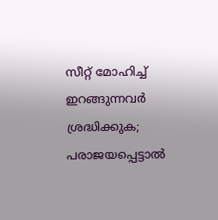സീറ്റ് മോഹിച്ച് ഇറങ്ങുന്നവർ ശ്രദ്ധിക്കുക; പരാജയപ്പെട്ടാൽ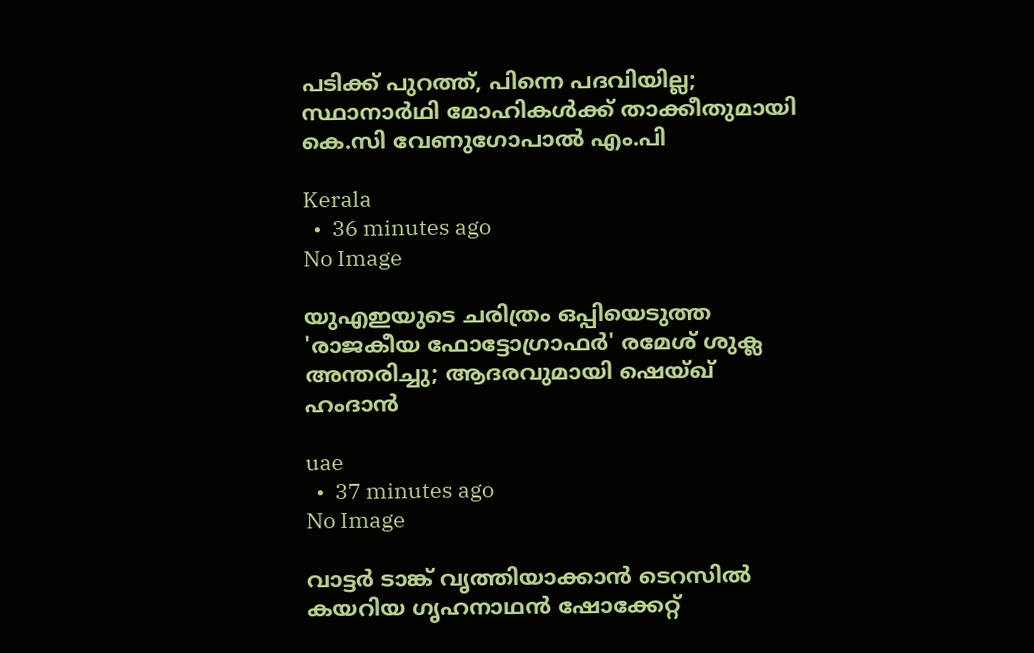പടിക്ക് പുറത്ത്, പിന്നെ പദവിയില്ല; സ്ഥാനാർഥി മോഹികൾക്ക് താക്കീതുമായി കെ.സി വേണുഗോപാൽ എം.പി

Kerala
  •  36 minutes ago
No Image

യുഎഇയുടെ ചരിത്രം ഒപ്പിയെടുത്ത 'രാജകീയ ഫോട്ടോഗ്രാഫർ' രമേശ് ശുക്ല അന്തരിച്ചു; ആദരവുമായി ഷെയ്ഖ് ഹംദാൻ

uae
  •  37 minutes ago
No Image

വാട്ടർ ടാങ്ക് വൃത്തിയാക്കാൻ ടെറസിൽ കയറിയ ഗൃഹനാഥൻ ഷോക്കേറ്റ്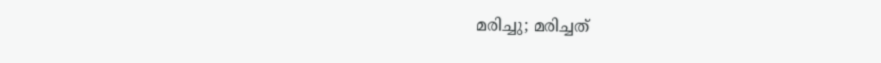മരിച്ചു; മരിച്ചത്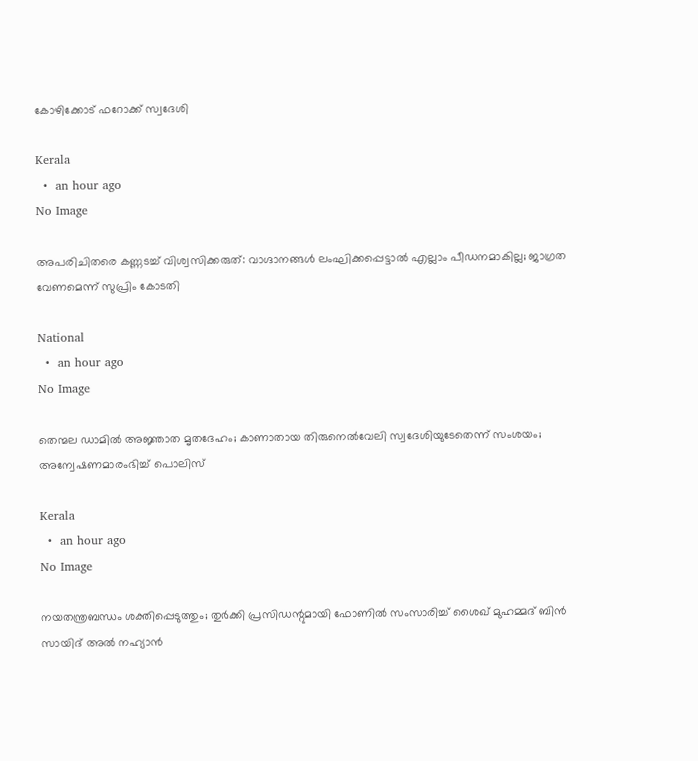കോഴിക്കോട് ഫറോക്ക് സ്വദേശി

Kerala
  •  an hour ago
No Image

അപരിചിതരെ കണ്ണടച്ച് വിശ്വസിക്കരുത്: വാഗ്ദാനങ്ങൾ ലംഘിക്കപ്പെട്ടാൽ എല്ലാം പീഡനമാകില്ല; ജാഗ്രത വേണമെന്ന് സുപ്രിം കോടതി

National
  •  an hour ago
No Image

തെന്മല ഡാമിൽ അജ്ഞാത മൃതദേഹം; കാണാതായ തിരുനെൽവേലി സ്വദേശിയുടേതെന്ന് സംശയം; അന്വേഷണമാരംഭിച്ച് പൊലിസ്

Kerala
  •  an hour ago
No Image

നയതന്ത്രബന്ധം ശക്തിപ്പെടുത്തും; തുർക്കി പ്രസിഡന്റുമായി ഫോണിൽ സംസാരിച്ച് ശൈഖ് മുഹമ്മദ് ബിൻ സായിദ് അൽ നഹ്യാൻ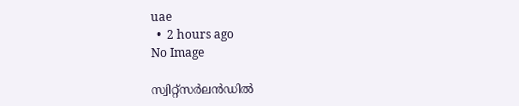uae
  •  2 hours ago
No Image

സ്വിറ്റ്സർലൻഡിൽ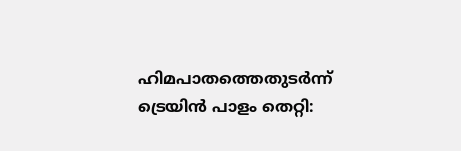ഹിമപാതത്തെതുടർന്ന് ട്രെയിൻ പാളം തെറ്റി: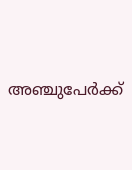അഞ്ചുപേർക്ക്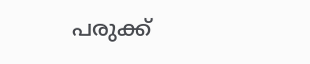പരുക്ക്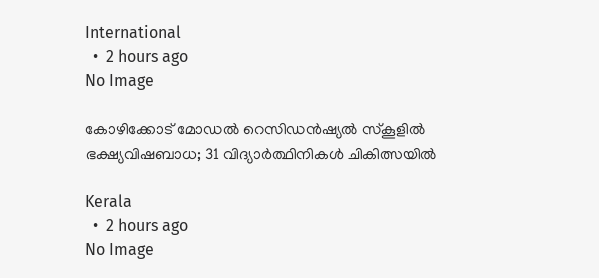International
  •  2 hours ago
No Image

കോഴിക്കോട് മോഡൽ റെസിഡൻഷ്യൽ സ്‌കൂളിൽ ഭക്ഷ്യവിഷബാധ; 31 വിദ്യാർത്ഥിനികൾ ചികിത്സയിൽ

Kerala
  •  2 hours ago
No Image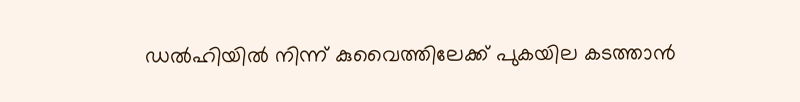ഡൽഹിയിൽ നിന്ന് കുവൈത്തിലേക്ക് പുകയില കടത്താൻ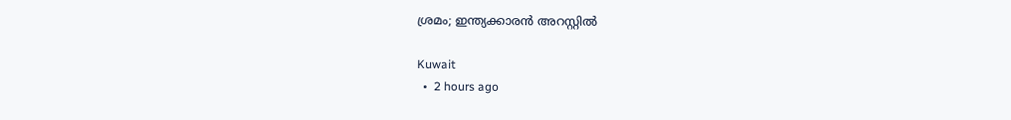ശ്രമം; ഇന്ത്യക്കാരൻ അറസ്റ്റിൽ

Kuwait
  •  2 hours ago